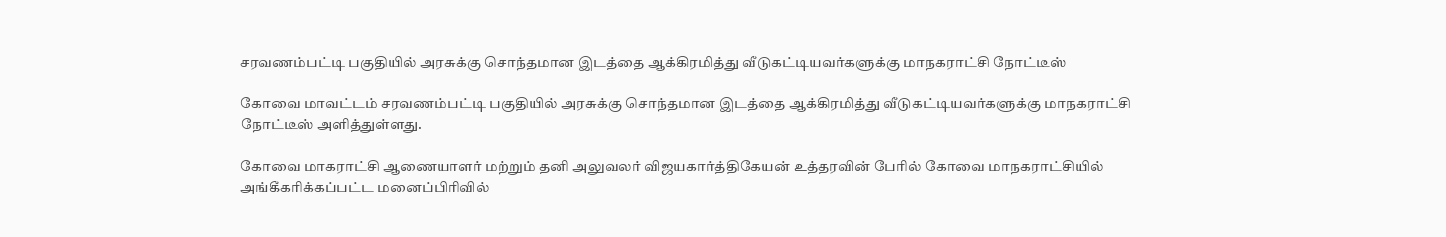சரவணம்பட்டி பகுதியில் அரசுக்கு சொந்தமான இடத்தை ஆக்கிரமித்து வீடுகட்டியவர்களுக்கு மாநகராட்சி நோட்டீஸ்

கோவை மாவட்டம் சரவணம்பட்டி பகுதியில் அரசுக்கு சொந்தமான இடத்தை ஆக்கிரமித்து வீடுகட்டியவர்களுக்கு மாநகராட்சி நோட்டீஸ் அளித்துள்ளது.

கோவை மாகராட்சி ஆணையாளர் மற்றும் தனி அலுவலர் விஜயகார்த்திகேயன் உத்தரவின் பேரில் கோவை மாநகராட்சியில் அங்கீகரிக்கப்பட்ட மனைப்பிரிவில்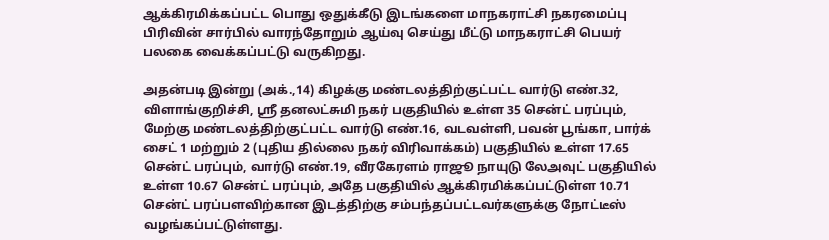ஆக்கிரமிக்கப்பட்ட பொது ஒதுக்கீடு இடங்களை மாநகராட்சி நகரமைப்பு பிரிவின் சார்பில் வாரந்தோறும் ஆய்வு செய்து மீட்டு மாநகராட்சி பெயர் பலகை வைக்கப்பட்டு வருகிறது.

அதன்படி இன்று (அக்.,14) கிழக்கு மண்டலத்திற்குட்பட்ட வார்டு எண்.32, விளாங்குறிச்சி, ஸ்ரீ தனலட்சுமி நகர் பகுதியில் உள்ள 35 சென்ட் பரப்பும், மேற்கு மண்டலத்திற்குட்பட்ட வார்டு எண்.16, வடவள்ளி, பவன் பூங்கா, பார்க் சைட் 1 மற்றும் 2 (புதிய தில்லை நகர் விரிவாக்கம்) பகுதியில் உள்ள 17.65 சென்ட் பரப்பும், வார்டு எண்.19, வீரகேரளம் ராஜூ நாயுடு லேஅவுட் பகுதியில் உள்ள 10.67 சென்ட் பரப்பும், அதே பகுதியில் ஆக்கிரமிக்கப்பட்டுள்ள 10.71 சென்ட் பரப்பளவிற்கான இடத்திற்கு சம்பந்தப்பட்டவர்களுக்கு நோட்டீஸ் வழங்கப்பட்டுள்ளது.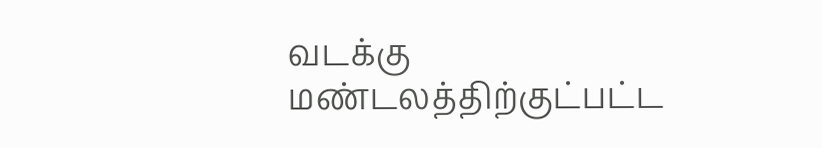வடக்கு மண்டலத்திற்குட்பட்ட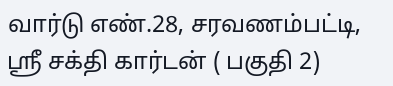வார்டு எண்.28, சரவணம்பட்டி, ஸ்ரீ சக்தி கார்டன் ( பகுதி 2)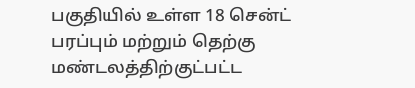பகுதியில் உள்ள 18 சென்ட் பரப்பும் மற்றும் தெற்கு மண்டலத்திற்குட்பட்ட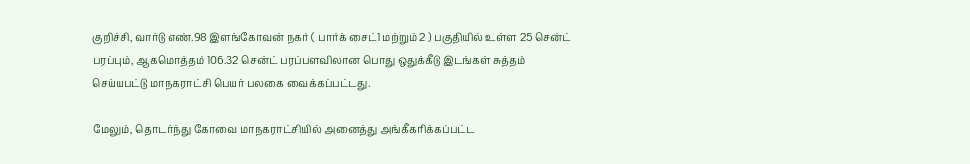குறிச்சி, வார்டு எண்.98 இளங்கோவன் நகர் ( பார்க் சைட்1 மற்றும் 2 ) பகுதியில் உள்ள 25 சென்ட் பரப்பும், ஆகமொத்தம் 106.32 சென்ட் பரப்பளவிலான பொது ஒதுக்கீடு இடங்கள் சுத்தம் செய்யபட்டு மாநகராட்சி பெயர் பலகை வைக்கப்பட்டது.

மேலும், தொடர்ந்து கோவை மாநகராட்சியில் அனைத்து அங்கீகரிக்கப்பட்ட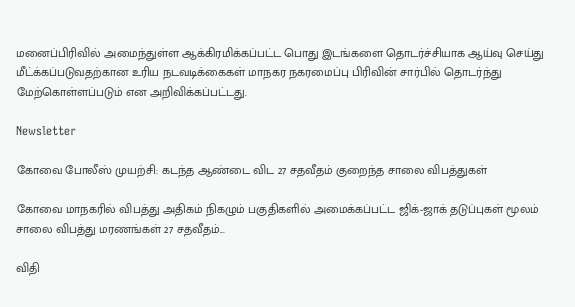மனைப்பிரிவில் அமைந்துள்ள ஆக்கிரமிக்கப்பட்ட பொது இடங்களை தொடர்ச்சியாக ஆய்வு செய்து மீட்க்கப்படுவதற்கான உரிய நடவடிக்கைகள் மாநகர நகரமைப்பு பிரிவின் சார்பில் தொடர்ந்து மேற்கொள்ளப்படும் என அறிவிக்கப்பட்டது.

Newsletter

கோவை போலீஸ் முயற்சி: கடந்த ஆண்டை விட 27 சதவீதம் குறைந்த சாலை விபத்துகள்

கோவை மாநகரில் விபத்து அதிகம் நிகழும் பகுதிகளில் அமைக்கப்பட்ட ஜிக்-ஜாக் தடுப்புகள் மூலம் சாலை விபத்து மரணங்கள் 27 சதவீதம்...

விதி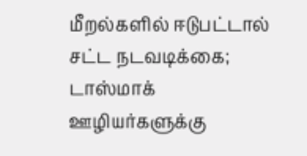மீறல்களில் ஈடுபட்டால் சட்ட நடவடிக்கை; டாஸ்மாக் ஊழியர்களுக்கு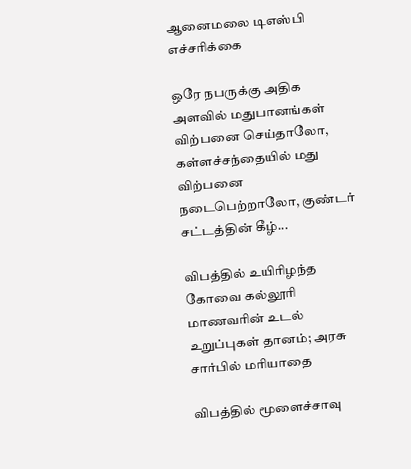ஆனைமலை டிஎஸ்பி எச்சரிக்கை

ஒரே நபருக்கு அதிக அளவில் மதுபானங்கள் விற்பனை செய்தாலோ, கள்ளச்சந்தையில் மது விற்பனை நடைபெற்றாலோ, குண்டர் சட்டத்தின் கீழ்...

விபத்தில் உயிரிழந்த கோவை கல்லூரி மாணவரின் உடல் உறுப்புகள் தானம்; அரசு சார்பில் மரியாதை

விபத்தில் மூளைச்சாவு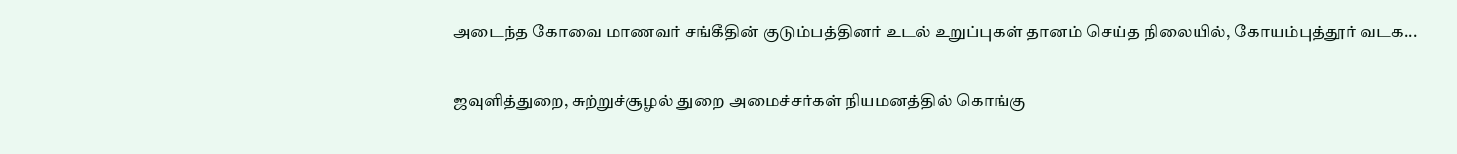அடைந்த கோவை மாணவர் சங்கீதின் குடும்பத்தினர் உடல் உறுப்புகள் தானம் செய்த நிலையில், கோயம்புத்தூர் வடக...

ஜவுளித்துறை, சுற்றுச்சூழல் துறை அமைச்சர்கள் நியமனத்தில் கொங்கு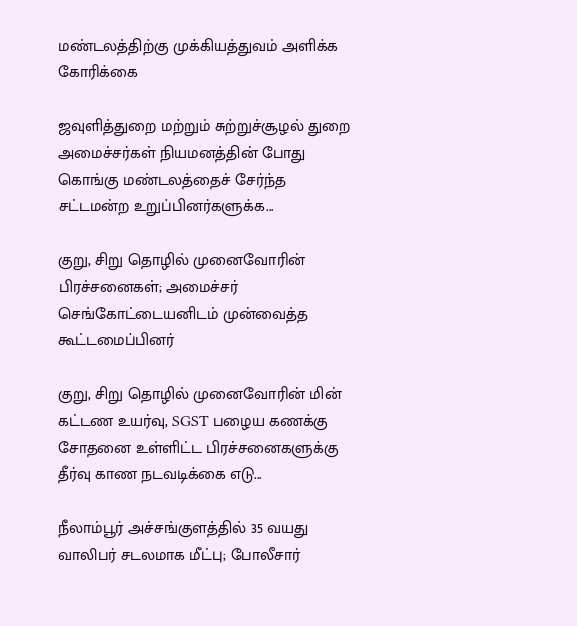மண்டலத்திற்கு முக்கியத்துவம் அளிக்க கோரிக்கை

ஜவுளித்துறை மற்றும் சுற்றுச்சூழல் துறை அமைச்சர்கள் நியமனத்தின் போது கொங்கு மண்டலத்தைச் சேர்ந்த சட்டமன்ற உறுப்பினர்களுக்க...

குறு, சிறு தொழில் முனைவோரின் பிரச்சனைகள்; அமைச்சர் செங்கோட்டையனிடம் முன்வைத்த கூட்டமைப்பினர்

குறு, சிறு தொழில் முனைவோரின் மின் கட்டண உயர்வு, SGST பழைய கணக்கு சோதனை உள்ளிட்ட பிரச்சனைகளுக்கு தீர்வு காண நடவடிக்கை எடு...

நீலாம்பூர் அச்சங்குளத்தில் 35 வயது வாலிபர் சடலமாக மீட்பு; போலீசார்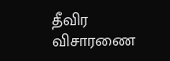தீவிர விசாரணை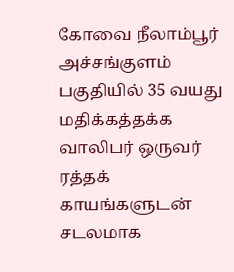கோவை நீலாம்பூர் அச்சங்குளம் பகுதியில் 35 வயது மதிக்கத்தக்க வாலிபர் ஒருவர் ரத்தக் காயங்களுடன் சடலமாக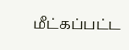மீட்கப்பட்ட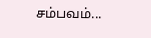சம்பவம்...